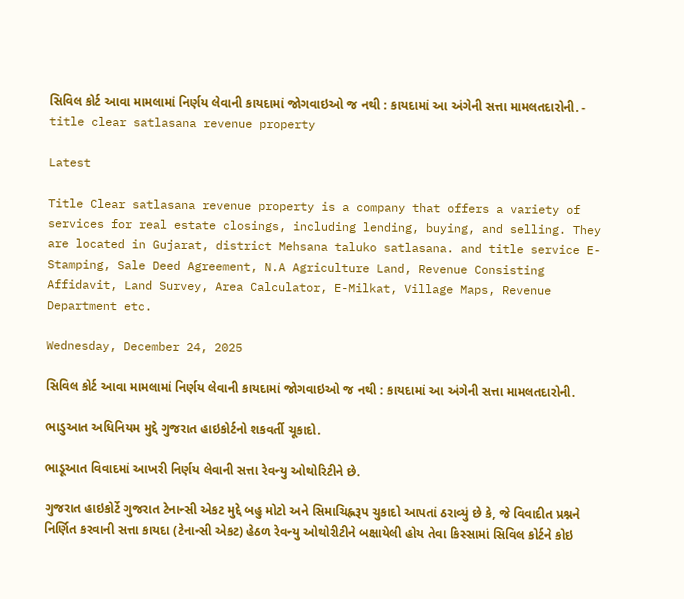સિવિલ કોર્ટ આવા મામલામાં નિર્ણય લેવાની કાયદામાં જોગવાઇઓ જ નથી : કાયદામાં આ અંગેની સત્તા મામલતદારોની. - title clear satlasana revenue property

Latest

Title Clear satlasana revenue property is a company that offers a variety of services for real estate closings, including lending, buying, and selling. They are located in Gujarat, district Mehsana taluko satlasana. and title service E-Stamping, Sale Deed Agreement, N.A Agriculture Land, Revenue Consisting Affidavit, Land Survey, Area Calculator, E-Milkat, Village Maps, Revenue Department etc.

Wednesday, December 24, 2025

સિવિલ કોર્ટ આવા મામલામાં નિર્ણય લેવાની કાયદામાં જોગવાઇઓ જ નથી : કાયદામાં આ અંગેની સત્તા મામલતદારોની.

ભાડુઆત અધિનિયમ મુદ્દે ગુજરાત હાઇકોર્ટનો શકવર્તી ચૂકાદો.

ભાડૂઆત વિવાદમાં આખરી નિર્ણય લેવાની સત્તા રેવન્યુ ઓથોરિટીને છે.

ગુજરાત હાઇકોર્ટે ગુજરાત ટેનાન્સી એકટ મુદ્દે બહુ મોટો અને સિમાચિહ્નરૂપ ચુકાદો આપતાં ઠરાવ્યું છે કે, જે વિવાદીત પ્રશ્નને નિર્ણિત કરવાની સત્તા કાયદા (ટેનાન્સી એકટ) હેઠળ રેવન્યુ ઓથોરીટીને બક્ષાયેલી હોય તેવા કિસ્સામાં સિવિલ કોર્ટને કોઇ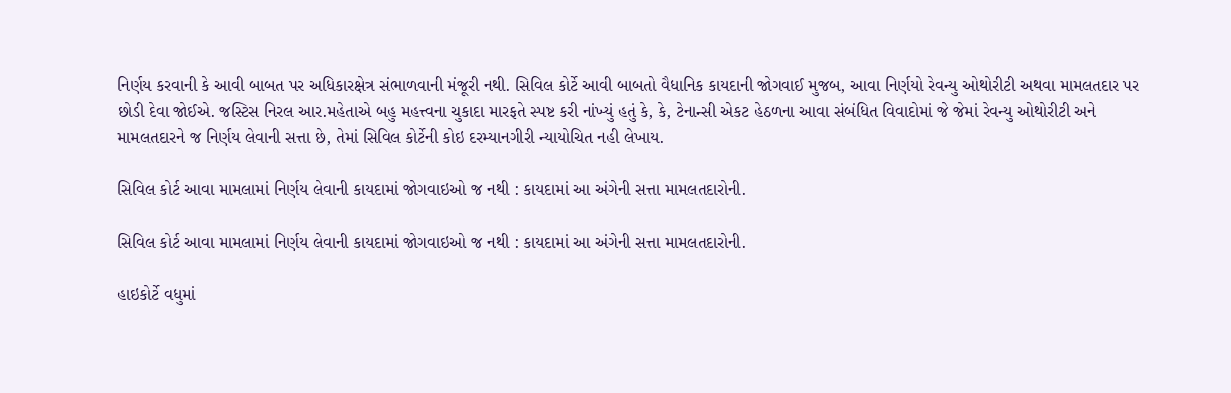નિર્ણય કરવાની કે આવી બાબત પર અધિકારક્ષેત્ર સંભાળવાની મંજૂરી નથી. સિવિલ કોર્ટે આવી બાબતો વૈધાનિક કાયદાની જોગવાઈ મુજબ, આવા નિર્ણયો રેવન્યુ ઓથોરીટી અથવા મામલતદાર પર છોડી દેવા જોઈએ. જસ્ટિસ નિરલ આર.મહેતાએ બહુ મહત્ત્વના ચુકાદા મારફતે સ્પષ્ટ કરી નાંખ્યું હતું કે, કે, ટેનાન્સી એકટ હેઠળના આવા સંબંધિત વિવાદોમાં જે જેમાં રેવન્યુ ઓથોરીટી અને મામલતદારને જ નિર્ણય લેવાની સત્તા છે, તેમાં સિવિલ કોર્ટેની કોઇ દરમ્યાનગીરી ન્યાયોચિત નહી લેખાય.

સિવિલ કોર્ટ આવા મામલામાં નિર્ણય લેવાની કાયદામાં જોગવાઇઓ જ નથી : કાયદામાં આ અંગેની સત્તા મામલતદારોની.

સિવિલ કોર્ટ આવા મામલામાં નિર્ણય લેવાની કાયદામાં જોગવાઇઓ જ નથી : કાયદામાં આ અંગેની સત્તા મામલતદારોની.

હાઇકોર્ટે વધુમાં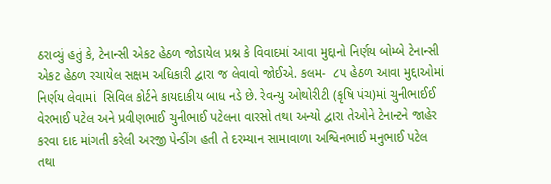ઠરાવ્યું હતું કે, ટેનાન્સી એકટ હેઠળ જોડાયેલ પ્રશ્ન કે વિવાદમાં આવા મુદ્દાનો નિર્ણય બોમ્બે ટેનાન્સી એકટ હેઠળ રચાયેલ સક્ષમ અધિકારી દ્વારા જ લેવાવો જોઈએ. કલમ-  ૮૫ હેઠળ આવા મુદ્દાઓમાં નિર્ણય લેવામાં  સિવિલ કોર્ટને કાયદાકીય બાધ નડે છે. રેવન્યુ ઓથોરીટી (કૃષિ પંચ)માં ચુનીભાઈઈ વેરભાઈ પટેલ અને પ્રવીણભાઈ ચુનીભાઈ પટેલના વારસો તથા અન્યો દ્વારા તેઓને ટેનાન્ટને જાહેર કરવા દાદ માંગતી કરેલી અરજી પેન્ડીંગ હતી તે દરમ્યાન સામાવાળા અશ્વિનભાઈ મનુભાઈ પટેલ તથા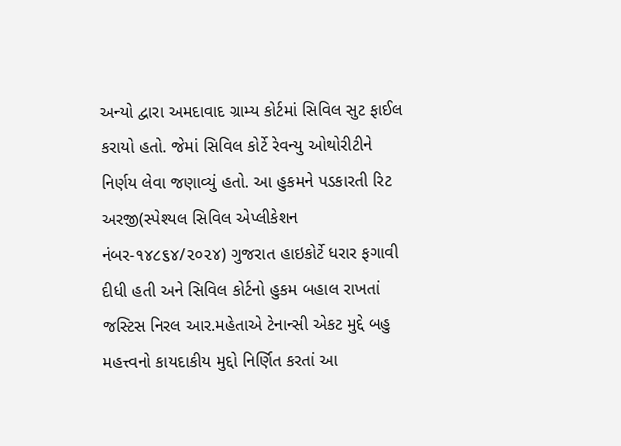અન્યો દ્વારા અમદાવાદ ગ્રામ્ય કોર્ટમાં સિવિલ સુટ ફાઈલ કરાયો હતો. જેમાં સિવિલ કોર્ટે રેવન્યુ ઓથોરીટીને નિર્ણય લેવા જણાવ્યું હતો. આ હુકમને પડકારતી રિટ અરજી(સ્પેશ્યલ સિવિલ એપ્લીકેશન નંબર-૧૪૮૬૪/૨૦૨૪) ગુજરાત હાઇકોર્ટે ધરાર ફગાવી દીધી હતી અને સિવિલ કોર્ટનો હુકમ બહાલ રાખતાં જસ્ટિસ નિરલ આર.મહેતાએ ટેનાન્સી એકટ મુદ્દે બહુ મહત્ત્વનો કાયદાકીય મુદ્દો નિર્ણિત કરતાં આ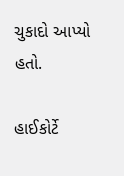ચુકાદો આપ્યો હતો.

હાઈકોર્ટે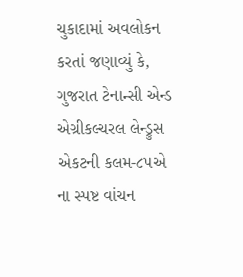ચુકાદામાં અવલોકન કરતાં જણાવ્યું કે, ગુજરાત ટેનાન્સી એન્ડ એગ્રીકલ્ચરલ લેન્ડ્રુસ એકટની કલમ-૮૫એ ના સ્પષ્ટ વાંચન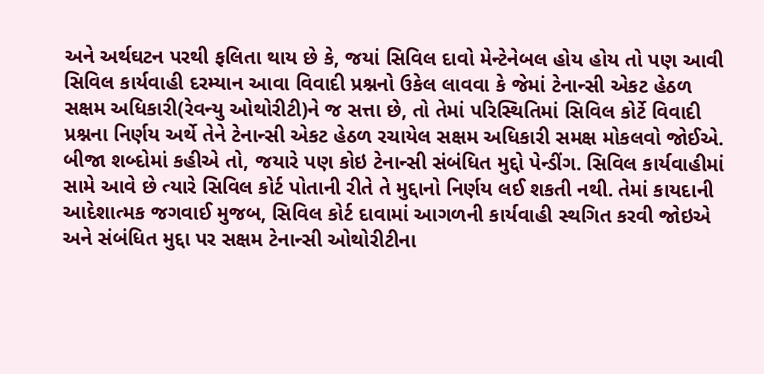અને અર્થઘટન પરથી ફલિતા થાય છે કે, જયાં સિવિલ દાવો મેન્ટેનેબલ હોય હોય તો પણ આવી સિવિલ કાર્યવાહી દરમ્યાન આવા વિવાદી પ્રશ્નનો ઉકેલ લાવવા કે જેમાં ટેનાન્સી એકટ હેઠળ સક્ષમ અધિકારી(રેવન્યુ ઓથોરીટી)ને જ સત્તા છે, તો તેમાં પરિસ્થિતિમાં સિવિલ કોર્ટે વિવાદી પ્રશ્નના નિર્ણય અર્થે તેને ટેનાન્સી એકટ હેઠળ રચાયેલ સક્ષમ અધિકારી સમક્ષ મોકલવો જોઈએ. બીજા શબ્દોમાં કહીએ તો, જયારે પણ કોઇ ટેનાન્સી સંબંધિત મુદ્દો પેન્ડીંગ. સિવિલ કાર્યવાહીમાં સામે આવે છે ત્યારે સિવિલ કોર્ટ પોતાની રીતે તે મુદ્દાનો નિર્ણય લઈ શકતી નથી. તેમાં કાયદાની આદેશાત્મક જગવાઈ મુજબ, સિવિલ કોર્ટ દાવામાં આગળની કાર્યવાહી સ્થગિત કરવી જોઇએ અને સંબંધિત મુદ્દા પર સક્ષમ ટેનાન્સી ઓથોરીટીના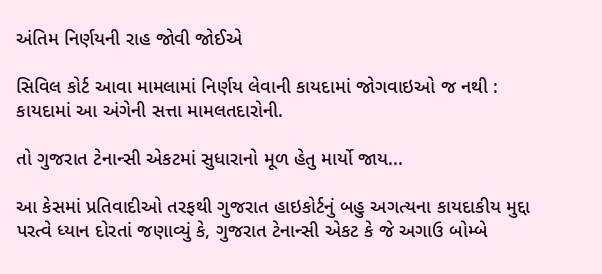અંતિમ નિર્ણયની રાહ જોવી જોઈએ

સિવિલ કોર્ટ આવા મામલામાં નિર્ણય લેવાની કાયદામાં જોગવાઇઓ જ નથી : કાયદામાં આ અંગેની સત્તા મામલતદારોની.

તો ગુજરાત ટેનાન્સી એકટમાં સુધારાનો મૂળ હેતુ માર્યો જાય...

આ કેસમાં પ્રતિવાદીઓ તરફથી ગુજરાત હાઇકોર્ટનું બહુ અગત્યના કાયદાકીય મુદ્દા પરત્વે ધ્યાન દોરતાં જણાવ્યું કે, ગુજરાત ટેનાન્સી એકટ કે જે અગાઉ બોમ્બે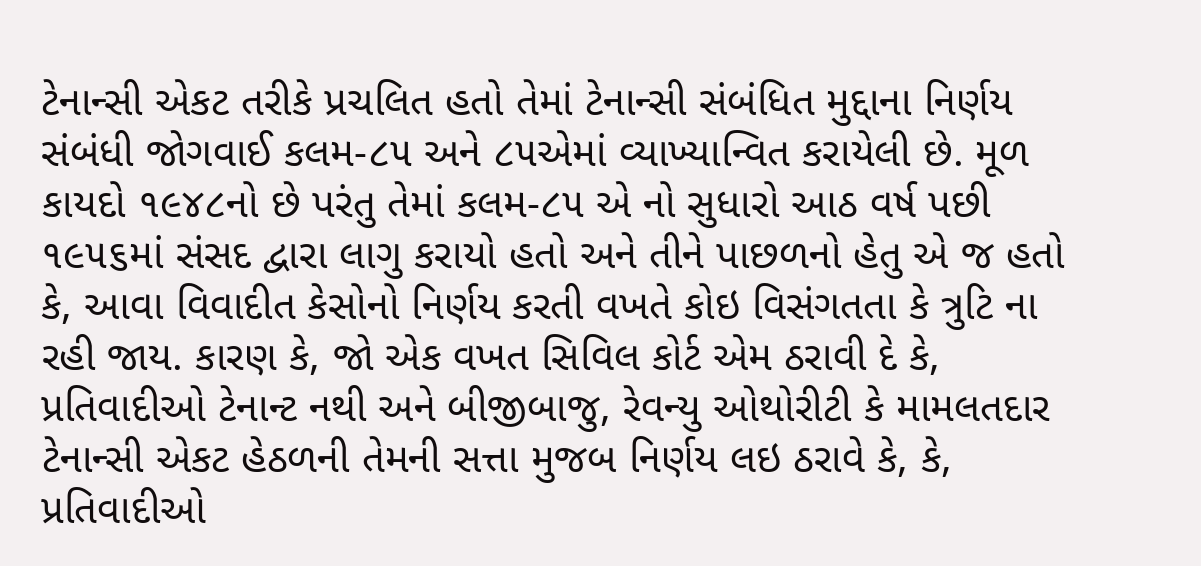ટેનાન્સી એકટ તરીકે પ્રચલિત હતો તેમાં ટેનાન્સી સંબંધિત મુદ્દાના નિર્ણય સંબંધી જોગવાઈ કલમ-૮૫ અને ૮૫એમાં વ્યાખ્યાન્વિત કરાયેલી છે. મૂળ કાયદો ૧૯૪૮નો છે પરંતુ તેમાં કલમ-૮૫ એ નો સુધારો આઠ વર્ષ પછી ૧૯૫૬માં સંસદ દ્વારા લાગુ કરાયો હતો અને તીને પાછળનો હેતુ એ જ હતો કે, આવા વિવાદીત કેસોનો નિર્ણય કરતી વખતે કોઇ વિસંગતતા કે ત્રુટિ ના રહી જાય. કારણ કે, જો એક વખત સિવિલ કોર્ટ એમ ઠરાવી દે કે, પ્રતિવાદીઓ ટેનાન્ટ નથી અને બીજીબાજુ, રેવન્યુ ઓથોરીટી કે મામલતદાર ટેનાન્સી એકટ હેઠળની તેમની સત્તા મુજબ નિર્ણય લઇ ઠરાવે કે, કે, પ્રતિવાદીઓ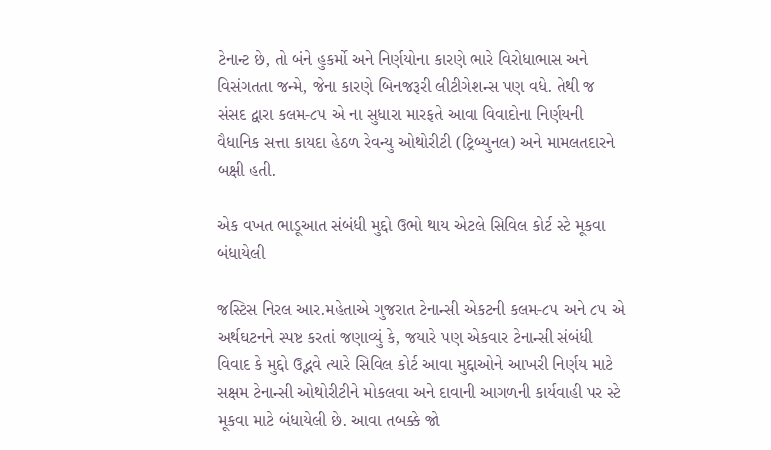ટેનાન્ટ છે, તો બંને હુકર્મો અને નિર્ણયોના કારણે ભારે વિરોધાભાસ અને વિસંગતતા જન્મે, જેના કારણે બિનજરૂરી લીટીગેશન્સ પણ વધે. તેથી જ સંસદ દ્વારા કલમ-૮૫ એ ના સુધારા મારફતે આવા વિવાદોના નિર્ણયની વૈધાનિક સત્તા કાયદા હેઠળ રેવન્યુ ઓથોરીટી (ટ્રિબ્યુનલ) અને મામલતદારને બક્ષી હતી.

એક વખત ભાડૂઆત સંબંધી મુદ્દો ઉભો થાય એટલે સિવિલ કોર્ટ સ્ટે મૂકવા બંધાયેલી

જસ્ટિસ નિરલ આર.મહેતાએ ગુજરાત ટેનાન્સી એકટની કલમ-૮૫ અને ૮૫ એ અર્થઘટનને સ્પષ્ટ કરતાં જણાવ્યું કે, જયારે પણ એકવાર ટેનાન્સી સંબંધી વિવાદ કે મુદ્દો ઉદ્ભવે ત્યારે સિવિલ કોર્ટ આવા મુદ્દાઓને આખરી નિર્ણય માટે સક્ષમ ટેનાન્સી ઓથોરીટીને મોકલવા અને દાવાની આગળની કાર્યવાહી પર સ્ટે મૂકવા માટે બંધાયેલી છે. આવા તબક્કે જો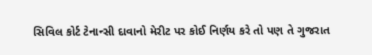સિવિલ કોર્ટ ટેનાન્સી દાવાનો મેરીટ પર કોઈ નિર્ણય કરે તો પણ તે ગુજરાત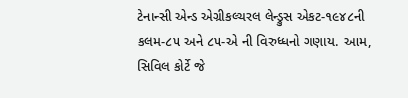ટેનાન્સી એન્ડ એગ્રીકલ્ચરલ લેન્ડ્રુસ એકટ-૧૯૪૮ની કલમ-૮૫ અને ૮૫-એ ની વિરુધ્ધનો ગણાય. આમ, સિવિલ કોર્ટે જે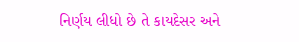નિર્ણય લીધો છે તે કાયદેસર અને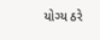યોગ્ય ઠરે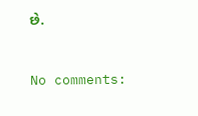છે.


No comments: